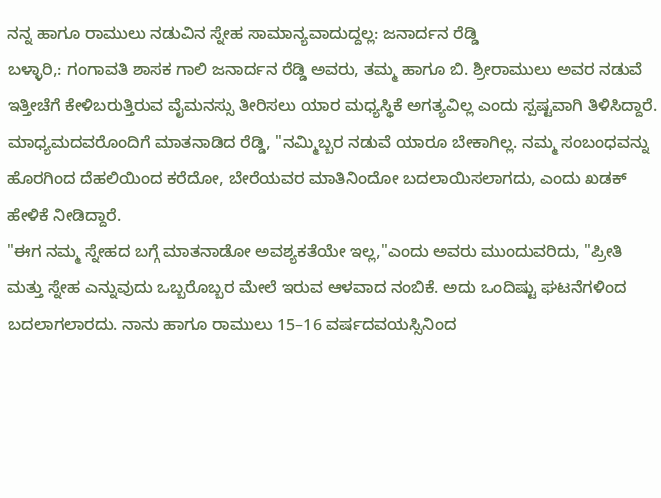ನನ್ನ ಹಾಗೂ ರಾಮುಲು ನಡುವಿನ ಸ್ನೇಹ ಸಾಮಾನ್ಯವಾದುದ್ದಲ್ಲ: ಜನಾರ್ದನ ರೆಡ್ಡಿ
ಬಳ್ಳಾರಿ,: ಗಂಗಾವತಿ ಶಾಸಕ ಗಾಲಿ ಜನಾರ್ದನ ರೆಡ್ಡಿ ಅವರು, ತಮ್ಮ ಹಾಗೂ ಬಿ. ಶ್ರೀರಾಮುಲು ಅವರ ನಡುವೆ ಇತ್ತೀಚೆಗೆ ಕೇಳಿಬರುತ್ತಿರುವ ವೈಮನಸ್ಸು ತೀರಿಸಲು ಯಾರ ಮಧ್ಯಸ್ಥಿಕೆ ಅಗತ್ಯವಿಲ್ಲ ಎಂದು ಸ್ಪಷ್ಟವಾಗಿ ತಿಳಿಸಿದ್ದಾರೆ.
ಮಾಧ್ಯಮದವರೊಂದಿಗೆ ಮಾತನಾಡಿದ ರೆಡ್ಡಿ, "ನಮ್ಮಿಬ್ಬರ ನಡುವೆ ಯಾರೂ ಬೇಕಾಗಿಲ್ಲ. ನಮ್ಮ ಸಂಬಂಧವನ್ನು ಹೊರಗಿಂದ ದೆಹಲಿಯಿಂದ ಕರೆದೋ, ಬೇರೆಯವರ ಮಾತಿನಿಂದೋ ಬದಲಾಯಿಸಲಾಗದು, ಎಂದು ಖಡಕ್ ಹೇಳಿಕೆ ನೀಡಿದ್ದಾರೆ.
"ಈಗ ನಮ್ಮ ಸ್ನೇಹದ ಬಗ್ಗೆ ಮಾತನಾಡೋ ಅವಶ್ಯಕತೆಯೇ ಇಲ್ಲ,"ಎಂದು ಅವರು ಮುಂದುವರಿದು, "ಪ್ರೀತಿ ಮತ್ತು ಸ್ನೇಹ ಎನ್ನುವುದು ಒಬ್ಬರೊಬ್ಬರ ಮೇಲೆ ಇರುವ ಆಳವಾದ ನಂಬಿಕೆ. ಅದು ಒಂದಿಷ್ಟು ಘಟನೆಗಳಿಂದ ಬದಲಾಗಲಾರದು. ನಾನು ಹಾಗೂ ರಾಮುಲು 15–16 ವರ್ಷದವಯಸ್ಸಿನಿಂದ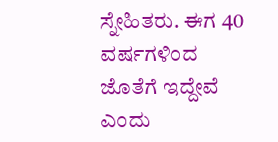ಸ್ನೇಹಿತರು. ಈಗ 40 ವರ್ಷಗಳಿಂದ ಜೊತೆಗೆ ಇದ್ದೇವೆ ಎಂದು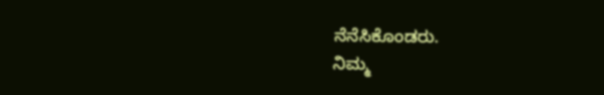ನೆನೆಸಿಕೊಂಡರು.
ನಿಮ್ಮ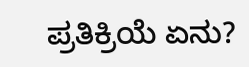ಪ್ರತಿಕ್ರಿಯೆ ಏನು?